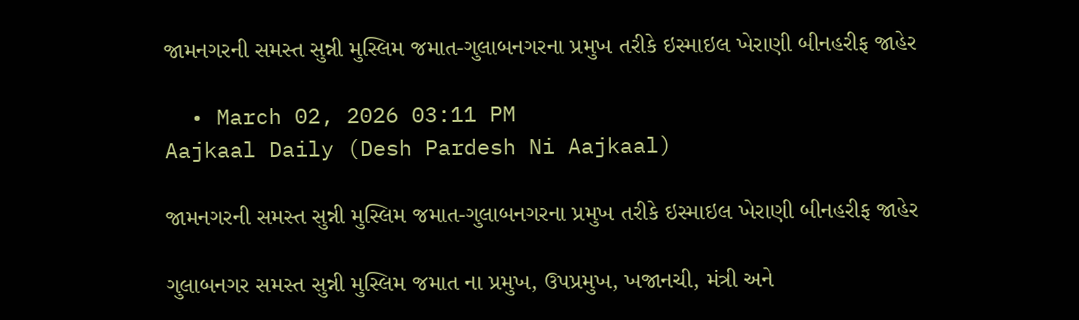જામનગરની સમસ્ત સુન્ની મુસ્લિમ જમાત-ગુલાબનગરના પ્રમુખ તરીકે ઇસ્માઇલ ખેરાણી બીનહરીફ જાહેર

  • March 02, 2026 03:11 PM
Aajkaal Daily (Desh Pardesh Ni Aajkaal)

જામનગરની સમસ્ત સુન્ની મુસ્લિમ જમાત-ગુલાબનગરના પ્રમુખ તરીકે ઇસ્માઇલ ખેરાણી બીનહરીફ જાહેર

ગુલાબનગર સમસ્ત સુન્ની મુસ્લિમ જમાત ના પ્રમુખ, ઉપપ્રમુખ, ખજાનચી, મંત્રી અને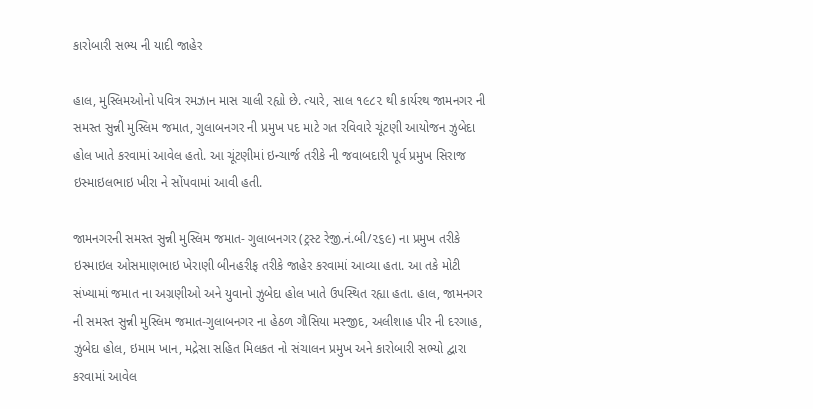કારોબારી સભ્ય ની યાદી જાહેર

હાલ, મુસ્લિમઓનો પવિત્ર રમઝાન માસ ચાલી રહ્યો છે. ત્યારે, સાલ ૧૯૮૨ થી કાર્યરથ જામનગર ની સમસ્ત સુન્ની મુસ્લિમ જમાત, ગુલાબનગર ની પ્રમુખ પદ માટે ગત રવિવારે ચૂંટણી આયોજન ઝુબેદા હોલ ખાતે કરવામાં આવેલ હતો. આ ચૂંટણીમાં ઇન્ચાર્જ તરીકે ની જવાબદારી પૂર્વ પ્રમુખ સિરાજ ઇસ્માઇલભાઇ ખીરા ને સોંપવામાં આવી હતી.

જામનગરની સમસ્ત સુન્ની મુસ્લિમ જમાત- ગુલાબનગર (ટ્રસ્ટ રેજી.નં.બી/૨૬૯) ના પ્રમુખ તરીકે ઇસ્માઇલ ઓસમાણભાઇ ખેરાણી બીનહરીફ તરીકે જાહેર કરવામાં આવ્યા હતા. આ તકે મોટી સંખ્યામાં જમાત ના અગ્રણીઓ અને યુવાનો ઝુબેદા હોલ ખાતે ઉપસ્થિત રહ્યા હતા. હાલ, જામનગર ની સમસ્ત સુન્ની મુસ્લિમ જમાત-ગુલાબનગર ના હેઠળ ગૌસિયા મસ્જીદ, અલીશાહ પીર ની દરગાહ, ઝુબેદા હોલ, ઇમામ ખાન, મદ્રેસા સહિત મિલકત નો સંચાલન પ્રમુખ અને કારોબારી સભ્યો દ્વારા કરવામાં આવેલ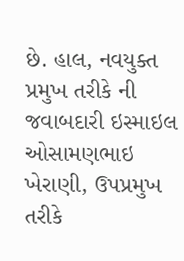છે. હાલ, નવયુક્ત પ્રમુખ તરીકે ની જવાબદારી ઇસ્માઇલ ઓસામણભાઇ ખેરાણી, ઉપપ્રમુખ તરીકે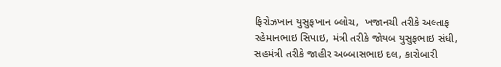ફિરોઝખાન યુસુફખાન બ્લોચ,  ખજાનચી તરીકે અલ્તાફ રહેમાનભાઇ સિપાઇ, મંત્રી તરીકે જોયબ યુસુફભાઇ સંધી, સહમંત્રી તરીકે જાહીર અબ્બાસભાઇ દલ, કારોબારી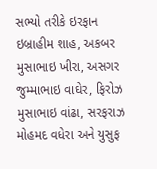સભ્યો તરીકે ઇરફાન ઇબ્રાહીમ શાહ, અકબર મુસાભાઇ ખીરા, અસગર જુમ્માભાઇ વાઘેર, ફિરોઝ મુસાભાઇ વાંઢા, સરફરાઝ મોહમદ વધેરા અને યુસુફ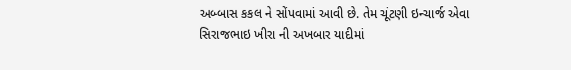અબ્બાસ કકલ ને સોંપવામાં આવી છે. તેમ ચૂંટણી ઇન્ચાર્જ એવા સિરાજભાઇ ખીરા ની અખબાર યાદીમાં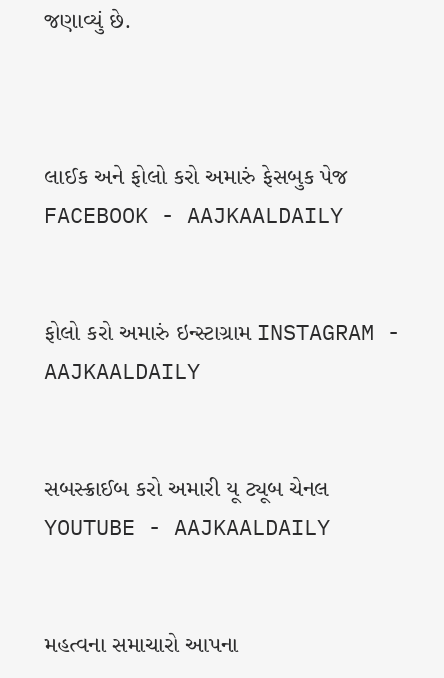જણાવ્યું છે.



લાઈક અને ફોલો કરો અમારું ફેસબુક પેજ FACEBOOK - AAJKAALDAILY


ફોલો કરો અમારું ઇન્સ્ટાગ્રામ INSTAGRAM - AAJKAALDAILY


સબસ્ક્રાઈબ કરો અમારી યૂ ટ્યૂબ ચેનલ YOUTUBE - AAJKAALDAILY


મહત્વના સમાચારો આપના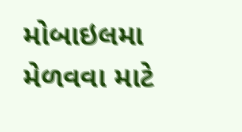મોબાઇલમા મેળવવા માટે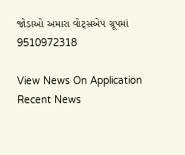જોડાઓ અમારા વોટ્સએપ ગ્રૂપમાં  9510972318

View News On Application
Recent News